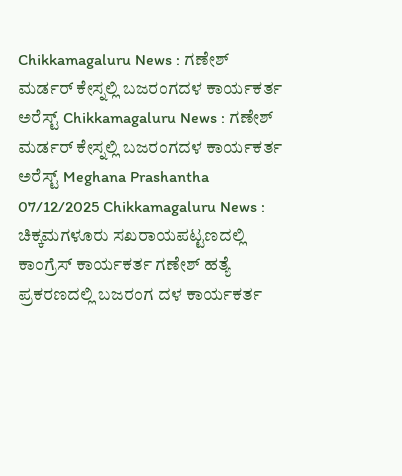Chikkamagaluru News : ಗಣೇಶ್ ಮರ್ಡರ್ ಕೇಸ್ನಲ್ಲಿ ಬಜರಂಗದಳ ಕಾರ್ಯಕರ್ತ ಅರೆಸ್ಟ್ Chikkamagaluru News : ಗಣೇಶ್ ಮರ್ಡರ್ ಕೇಸ್ನಲ್ಲಿ ಬಜರಂಗದಳ ಕಾರ್ಯಕರ್ತ ಅರೆಸ್ಟ್ Meghana Prashantha 07/12/2025 Chikkamagaluru News : ಚಿಕ್ಕಮಗಳೂರು ಸಖರಾಯಪಟ್ಟಣದಲ್ಲಿ ಕಾಂಗ್ರೆಸ್ ಕಾರ್ಯಕರ್ತ ಗಣೇಶ್ ಹತ್ಯೆ ಪ್ರಕರಣದಲ್ಲಿ ಬಜರಂಗ ದಳ ಕಾರ್ಯಕರ್ತ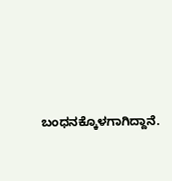ಬಂಧನಕ್ಕೊಳಗಾಗಿದ್ದಾನೆ.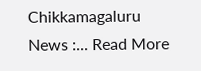Chikkamagaluru News :... Read More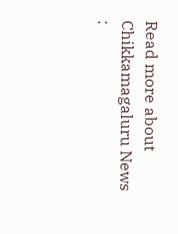Read more about Chikkamagaluru News :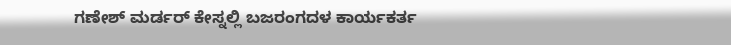ಗಣೇಶ್ ಮರ್ಡರ್ ಕೇಸ್ನಲ್ಲಿ ಬಜರಂಗದಳ ಕಾರ್ಯಕರ್ತ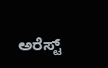ಅರೆಸ್ಟ್